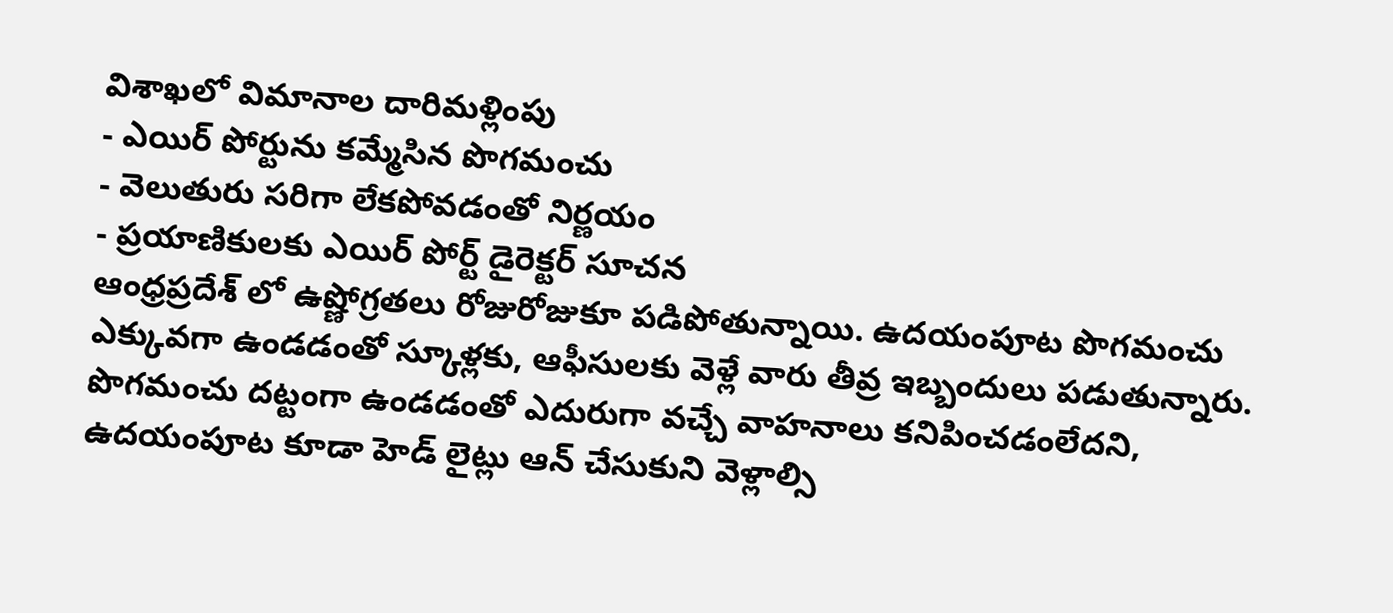విశాఖలో విమానాల దారిమళ్లింపు
- ఎయిర్ పోర్టును కమ్మేసిన పొగమంచు
- వెలుతురు సరిగా లేకపోవడంతో నిర్ణయం
- ప్రయాణికులకు ఎయిర్ పోర్ట్ డైరెక్టర్ సూచన
ఆంధ్రప్రదేశ్ లో ఉష్ణోగ్రతలు రోజురోజుకూ పడిపోతున్నాయి. ఉదయంపూట పొగమంచు ఎక్కువగా ఉండడంతో స్కూళ్లకు, ఆఫీసులకు వెళ్లే వారు తీవ్ర ఇబ్బందులు పడుతున్నారు. పొగమంచు దట్టంగా ఉండడంతో ఎదురుగా వచ్చే వాహనాలు కనిపించడంలేదని, ఉదయంపూట కూడా హెడ్ లైట్లు ఆన్ చేసుకుని వెళ్లాల్సి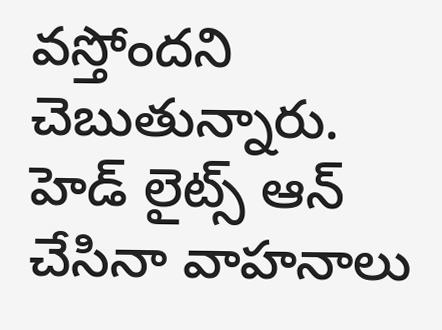వస్తోందని చెబుతున్నారు. హెడ్ లైట్స్ ఆన్ చేసినా వాహనాలు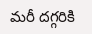మరీ దగ్గరికి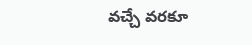వచ్చే వరకూ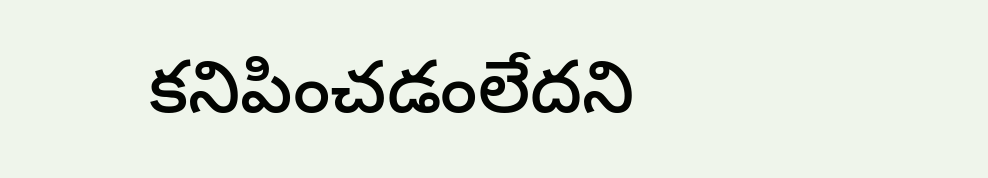కనిపించడంలేదని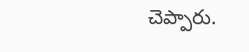చెప్పారు.